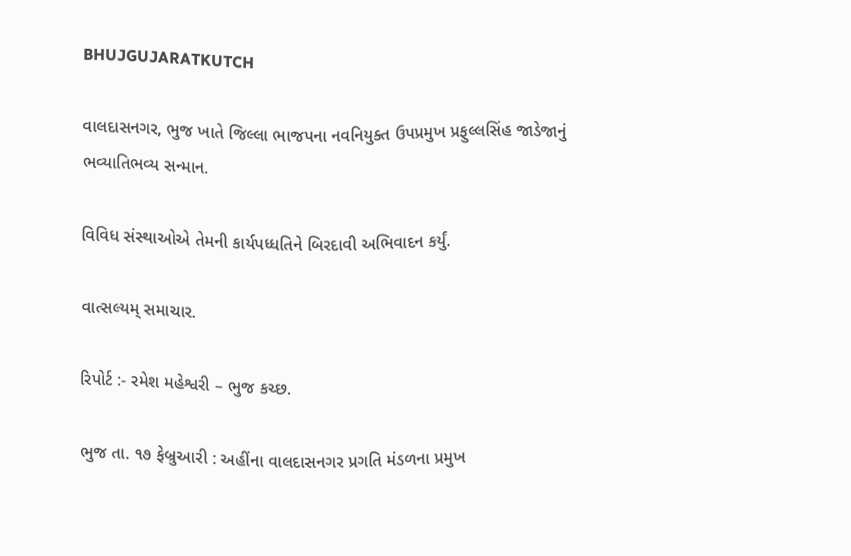BHUJGUJARATKUTCH

વાલદાસનગર, ભુજ ખાતે જિલ્લા ભાજપના નવનિયુક્ત ઉપપ્રમુખ પ્રફુલ્લસિંહ જાડેજાનું ભવ્યાતિભવ્ય સન્માન.

વિવિધ સંસ્થાઓએ તેમની કાર્યપધ્ધતિને બિરદાવી અભિવાદન કર્યું.

વાત્સલ્યમ્ સમાચાર.

રિપોર્ટ :- રમેશ મહેશ્વરી – ભુજ કચ્છ.

ભુજ તા. ૧૭ ફેબ્રુઆરી : અહીંના વાલદાસનગર પ્રગતિ મંડળના પ્રમુખ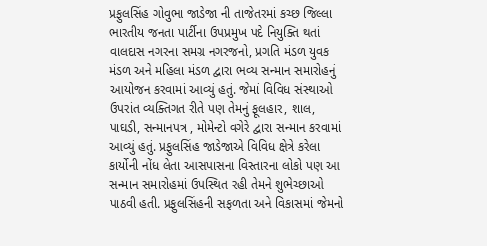પ્રફુલસિંહ ગોવુભા જાડેજા ની તાજેતરમાં કચ્છ જિલ્લા ભારતીય જનતા પાર્ટીના ઉપપ્રમુખ પદે નિયુક્તિ થતાં વાલદાસ નગરના સમગ્ર નગરજનો, પ્રગતિ મંડળ યુવક મંડળ અને મહિલા મંડળ દ્વારા ભવ્ય સન્માન સમારોહનું આયોજન કરવામાં આવ્યું હતું. જેમાં વિવિધ સંસ્થાઓ ઉપરાંત વ્યક્તિગત રીતે પણ તેમનું ફૂલહાર, શાલ, પાઘડી, સન્માનપત્ર , મોમેન્ટો વગેરે દ્વારા સન્માન કરવામાં આવ્યું હતું. પ્રફુલસિંહ જાડેજાએ વિવિધ ક્ષેત્રે કરેલા કાર્યોની નોંધ લેતા આસપાસના વિસ્તારના લોકો પણ આ સન્માન સમારોહમાં ઉપસ્થિત રહી તેમને શુભેચ્છાઓ પાઠવી હતી. પ્રફુલસિંહની સફળતા અને વિકાસમાં જેમનો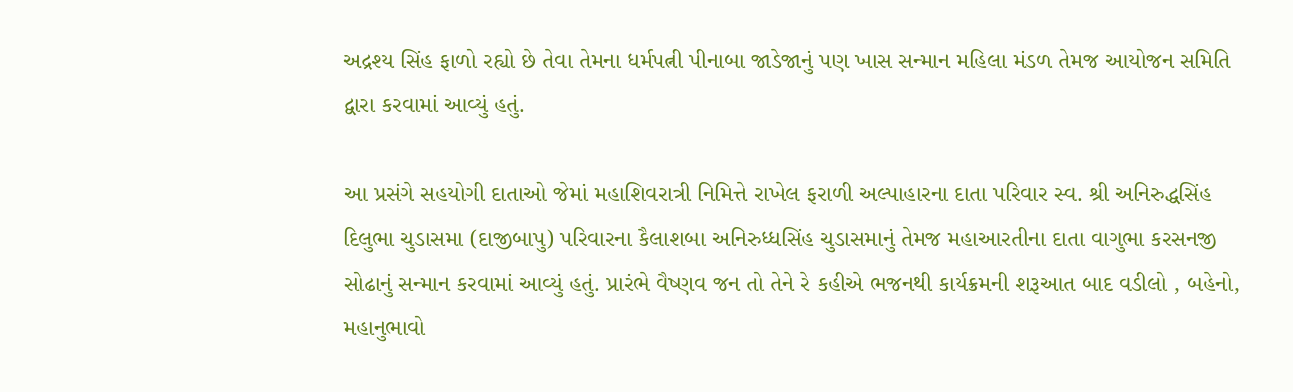અદ્રશ્ય સિંહ ફાળો રહ્યો છે તેવા તેમના ધર્મપત્ની પીનાબા જાડેજાનું પણ ખાસ સન્માન મહિલા મંડળ તેમજ આયોજન સમિતિ દ્વારા કરવામાં આવ્યું હતું.

આ પ્રસંગે સહયોગી દાતાઓ જેમાં મહાશિવરાત્રી નિમિત્તે રાખેલ ફરાળી અલ્પાહારના દાતા પરિવાર સ્વ. શ્રી અનિરુદ્ધસિંહ દિલુભા ચુડાસમા (દાજીબાપુ) પરિવારના કૈલાશબા અનિરુધ્ધસિંહ ચુડાસમાનું તેમજ મહાઆરતીના દાતા વાગુભા કરસનજી સોઢાનું સન્માન કરવામાં આવ્યું હતું. પ્રારંભે વૈષ્ણવ જન તો તેને રે કહીએ ભજનથી કાર્યક્રમની શરૂઆત બાદ વડીલો , બહેનો, મહાનુભાવો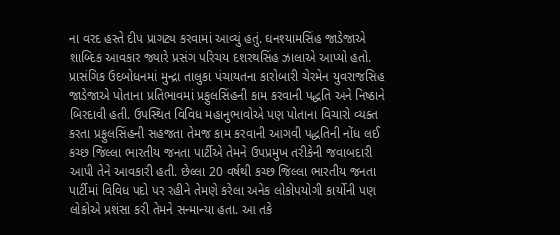ના વરદ હસ્તે દીપ પ્રાગટ્ય કરવામાં આવ્યું હતું. ઘનશ્યામસિંહ જાડેજાએ શાબ્દિક આવકાર જ્યારે પ્રસંગ પરિચય દશરથસિંહ ઝાલાએ આપ્યો હતો. પ્રાસંગિક ઉદબોધનમાં મુન્દ્રા તાલુકા પંચાયતના કારોબારી ચેરમેન યુવરાજસિહ જાડેજાએ પોતાના પ્રતિભાવમાં પ્રફુલસિંહની કામ કરવાની પદ્ધતિ અને નિષ્ઠાને બિરદાવી હતી. ઉપસ્થિત વિવિધ મહાનુભાવોએ પણ પોતાના વિચારો વ્યક્ત કરતા પ્રફુલસિંહની સહજતા તેમજ કામ કરવાની આગવી પદ્ધતિની નોંધ લઈ કચ્છ જિલ્લા ભારતીય જનતા પાર્ટીએ તેમને ઉપપ્રમુખ તરીકેની જવાબદારી આપી તેને આવકારી હતી. છેલ્લા 20 વર્ષથી કચ્છ જિલ્લા ભારતીય જનતા પાર્ટીમાં વિવિધ પદો પર રહીને તેમણે કરેલા અનેક લોકોપયોગી કાર્યોની પણ લોકોએ પ્રશંસા કરી તેમને સન્માન્યા હતા. આ તકે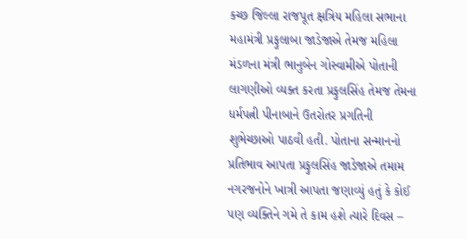કચ્છ જિલ્લા રાજપૂત ક્ષત્રિય મહિલા સભાના મહામંત્રી પ્રફુલાબા જાડેજાએ તેમજ મહિલા મંડળના મંત્રી ભાનુબેન ગોસ્વામીએ પોતાની લાગણીઓ વ્યક્ત કરતા પ્રફુલસિંહ તેમજ તેમના ધર્મપત્ની પીનાબાને ઉતરોતર પ્રગતિની શુભેચ્છાઓ પાઠવી હતી. પોતાના સન્માનનો પ્રતિભાવ આપતા પ્રફુલસિંહ જાડેજાએ તમામ નગરજનોને ખાત્રી આપતા જણાવ્યું હતું કે કોઈ પણ વ્યક્તિને ગમે તે કામ હશે ત્યારે દિવસ –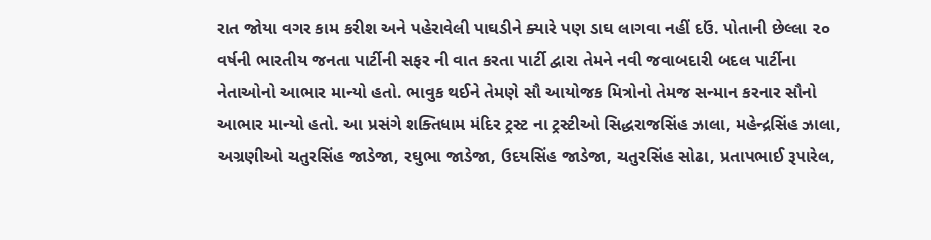રાત જોયા વગર કામ કરીશ અને પહેરાવેલી પાઘડીને ક્યારે પણ ડાઘ લાગવા નહીં દઉં. પોતાની છેલ્લા ૨૦ વર્ષની ભારતીય જનતા પાર્ટીની સફર ની વાત કરતા પાર્ટી દ્વારા તેમને નવી જવાબદારી બદલ પાર્ટીના નેતાઓનો આભાર માન્યો હતો. ભાવુક થઈને તેમણે સૌ આયોજક મિત્રોનો તેમજ સન્માન કરનાર સૌનો આભાર માન્યો હતો. આ પ્રસંગે શક્તિધામ મંદિર ટ્રસ્ટ ના ટ્રસ્ટીઓ સિદ્ધરાજસિંહ ઝાલા, મહેન્દ્રસિંહ ઝાલા, અગ્રણીઓ ચતુરસિંહ જાડેજા, રઘુભા જાડેજા, ઉદયસિંહ જાડેજા, ચતુરસિંહ સોઢા, પ્રતાપભાઈ રૂપારેલ,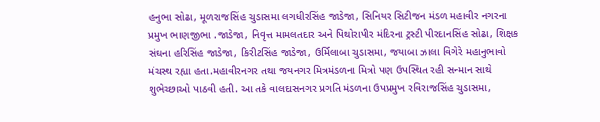હનુભા સોઢા, મૂળરાજસિંહ ચુડાસમા લગધીરસિંહ જાડેજા, સિનિયર સિટીજન મંડળ મહાવીર નગરના પ્રમુખ ભાણજીભા .જાડેજા, નિવૃત્ત મામલતદાર અને પિથોરાપીર મંદિરના ટ્રસ્ટી પીરદાનસિંહ સોઢા, શિક્ષક સંઘના હરિસિંહ જાડેજા, કિરીટસિંહ જાડેજા, ઉર્મિલાબા ચુડાસમા, જયાબા ઝાલા વિગેરે મહાનુભાવો મંચસ્થ રહ્યા હતા.મહાવીરનગર તથા જયનગર મિત્રમંડળના મિત્રો પણ ઉપસ્થિત રહી સન્માન સાથે શુભેચ્છાઓ પાઠવી હતી. આ તકે વાલદાસનગર પ્રગતિ મંડળના ઉપપ્રમુખ રવિરાજસિંહ ચુડાસમા,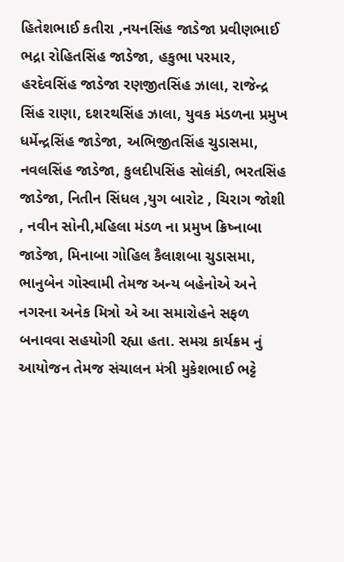હિતેશભાઈ કતીરા ,નયનસિંહ જાડેજા પ્રવીણભાઈ ભદ્રા રોહિતસિંહ જાડેજા, હકુભા પરમાર, હરદેવસિંહ જાડેજા રણજીતસિંહ ઝાલા, રાજેન્દ્ર સિંહ રાણા, દશરથસિંહ ઝાલા, યુવક મંડળના પ્રમુખ ધર્મેન્દ્રસિંહ જાડેજા, અભિજીતસિંહ ચુડાસમા, નવલસિંહ જાડેજા, કુલદીપસિંહ સોલંકી, ભરતસિંહ જાડેજા, નિતીન સિંધલ ,યુગ બારોટ , ચિરાગ જોશી , નવીન સોની,મહિલા મંડળ ના પ્રમુખ ક્રિષ્નાબા જાડેજા, મિનાબા ગોહિલ કૈલાશબા ચુડાસમા, ભાનુબેન ગોસ્વામી તેમજ અન્ય બહેનોએ અને નગરના અનેક મિત્રો એ આ સમારોહને સફળ બનાવવા સહયોગી રહ્યા હતા. સમગ્ર કાર્યક્રમ નું આયોજન તેમજ સંચાલન મંત્રી મુકેશભાઈ ભટ્ટે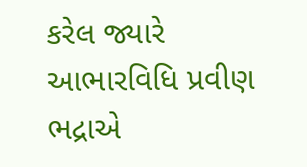કરેલ જ્યારે આભારવિધિ પ્રવીણ ભદ્રાએ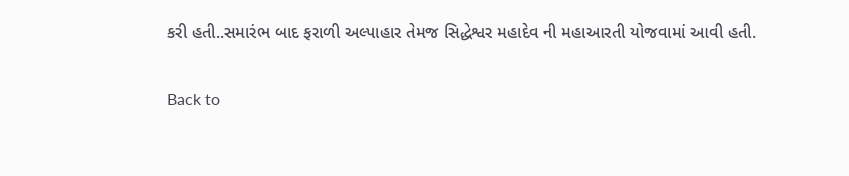કરી હતી..સમારંભ બાદ ફરાળી અલ્પાહાર તેમજ સિદ્ધેશ્વર મહાદેવ ની મહાઆરતી યોજવામાં આવી હતી.

Back to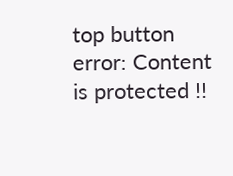top button
error: Content is protected !!